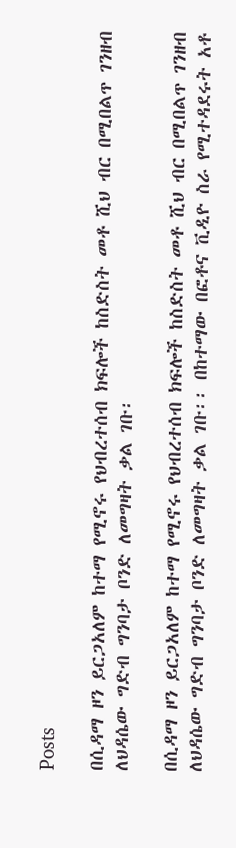Posts

በሲዳማ ዞን ይርጋአለም ከተማ የሚኖሩ የህብረተሰብ ክፍሎች ከስድስት መቶ ሺህ ብር በሚበልጥ ገንዘብ ለህዳሴው ግድብ ግንባታ ቦንድ ለመግዛት ቃል ገቡ፡

በሲዳማ ዞን ይርጋአለም ከተማ የሚኖሩ የህብረተሰብ ክፍሎች ከስድስት መቶ ሺህ ብር በሚበልጥ ገንዘብ ለህዳሴው ግድብ ግንባታ ቦንድ ለመግዛት ቃል ገቡ፡፡ በከተማው በፎቶና ቪዲዮ ስራ የሚተዳደሩት አቶ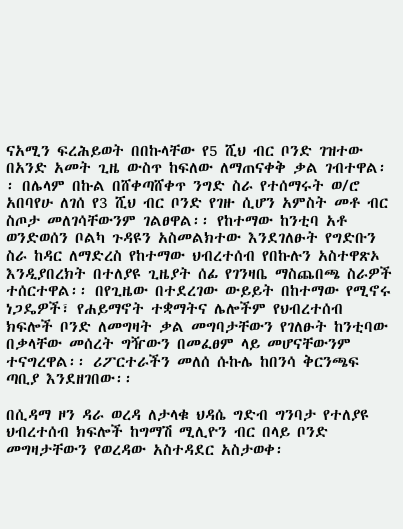ናአሚን ፍረሕይወት በበኩላቸው የ5 ሺህ ብር ቦንድ ገዝተው በአንድ አመት ጊዜ ውስጥ ከፍለው ለማጠናቀቅ ቃል ገብተዋል፡፡ በሌላም በኩል በሸቀጣሸቀጥ ንግድ ስራ የተሰማሩት ወ/ሮ አበባየሁ ለገሰ የ3 ሺህ ብር ቦንድ የገዙ ሲሆን አምስት መቶ ብር ስጦታ መለገሳቸውንም ገልፀዋል፡፡ የከተማው ከንቲባ አቶ ወንድወሰን ቦልካ ጉዳዩን አስመልክተው እንደገለፁት የግድቡን ስራ ከዳር ለማድረስ የከተማው ህብረተሰብ የበኩሉን አስተዋጽኦ እንዲያበረክት በተለያዩ ጊዜያት ሰፊ የገንዛቤ ማስጨበጫ ስራዎች ተሰርተዋል፡፡ በየጊዜው በተደረገው ውይይት በከተማው የሚኖሩ ነጋዴዎች፣ የሐይማኖት ተቋማትና ሌሎችም የህብረተሰብ ክፍሎች ቦንድ ለመግዛት ቃል መግባታቸውን የገለፁት ከንቲባው በቃላቸው መሰረት ግዥውን በመፈፀም ላይ መሆናቸውንም ተናግረዋል፡፡ ሪፖርተራችን መለሰ ሱኩሌ ከበንሳ ቅርንጫፍ ጣቢያ እንደዘገበው፡፡

በሲዳማ ዞን ዳራ ወረዳ ለታላቁ ህዳሴ ግድብ ግንባታ የተለያዩ ህብረተሰብ ክፍሎች ከግማሽ ሚሊዮን ብር በላይ ቦንድ መግዛታቸውን የወረዳው አስተዳደር አስታወቀ፡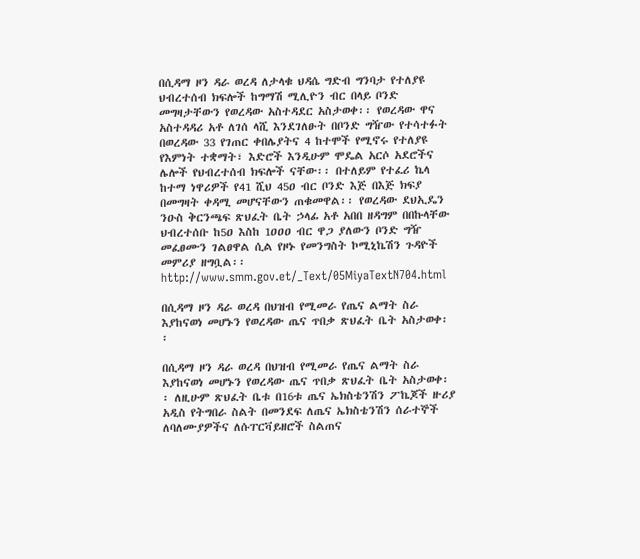በሲዳማ ዞን ዳራ ወረዳ ለታላቁ ህዳሴ ግድብ ግንባታ የተለያዩ ህብረተሰብ ክፍሎች ከግማሽ ሚሊዮን ብር በላይ ቦንድ መግዛታቸውን የወረዳው አስተዳደር አስታወቀ፡፡ የወረዳው ዋና አስተዳዳሪ አቶ ለገሰ ላሺ እንደገለፁት በቦንድ ግዥው የተሳተፉት በወረዳው 33 የገጠር ቀበሌያትና 4 ከተሞች የሚኖሩ የተለያዩ የእምነት ተቋማት፣ እድሮች እንዲሁም ሞዴል አርሶ አደሮችና ሌሎች የህብረተሰብ ክፍሎች ናቸው፡፡ በተለይም የተፈሪ ኬላ ከተማ ነዋሪዎች የ41 ሺህ 45ዐ ብር ቦንድ እጅ በእጅ ክፍያ በመግዛት ቀዳሚ መሆናቸውን ጠቁመዋል፡፡ የወረዳው ደህኢዴን ንዑስ ቅርንጫፍ ጽህፈት ቤት ኃላፊ አቶ አበበ ዘዳግም በበኩላቸው ህብረተሰቡ ከ5ዐ እስከ 1ዐዐዐ ብር ዋጋ ያለውን ቦንድ ግዥ መፈፀሙን ገልፀዋል ሲል የዞኑ የመንግስት ኮሚኒኬሽን ጉዳዮች መምሪያ ዘግቧል፡፡ http://www.smm.gov.et/_Text/05MiyaTextN704.html

በሲዳማ ዞን ዳራ ወረዳ በህዝብ የሚመራ የጤና ልማት ስራ እያከናወነ መሆኑን የወረዳው ጤና ጥበቃ ጽህፈት ቤት አስታወቀ፡፡

በሲዳማ ዞን ዳራ ወረዳ በህዝብ የሚመራ የጤና ልማት ስራ እያከናወነ መሆኑን የወረዳው ጤና ጥበቃ ጽህፈት ቤት አስታወቀ፡፡ ለዚሁም ጽህፈት ቤቱ በ16ቱ ጤና ኤክስቴንሽን ፖኬጆች ዙሪያ አዲስ የትግበራ ስልት በመንደፍ ለጤና ኤክስቴንሽን ሰራተኞች ለባለሙያዎችና ለሱፐርቫይዘሮች ስልጠና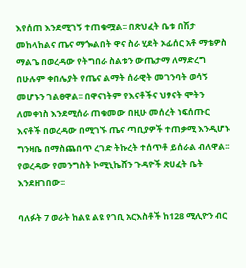እየሰጠ እንደሚገኝ ተጠቁሟል፡፡ በጽህፈት ቤቱ በሽታ መከላከልና ጤና ማጐልበት ዋና ስራ ሂደት ኦፊሰር አቶ ማቴዎስ ማልጌ በወረዳው የትግበራ ስልቱን ውጤታማ ለማድረግ በሁሉም ቀበሌያት የጤና ልማት ሰራዊት መገንባት ወሳኝ መሆኑን ገልፀዋል፡፡ በዋናነትም የእናቶችና ህፃናት ሞትን ለመቀነስ እንደሚሰራ ጠቁመው በዚሁ መሰረት ነፍሰጡር እናቶች በወረዳው በሚገኙ ጤና ጣቢያዎች ተጠቃሚ እንዲሆኑ ግንዛቤ በማስጨበጥ ረገድ ትኩረት ተሰጥቶ ይሰራል ብለዋል፡፡ የወረዳው የመንግስት ኮሚኒኬሸን ጉዳዮች ጽሀፈት ቤት እንደዘገበው፡፡

ባለፉት 7 ወራት ከልዩ ልዩ የገቢ አርእስቶች ከ128 ሚሊዮን ብር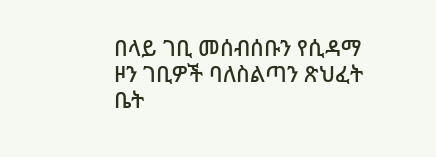በላይ ገቢ መሰብሰቡን የሲዳማ ዞን ገቢዎች ባለስልጣን ጽህፈት ቤት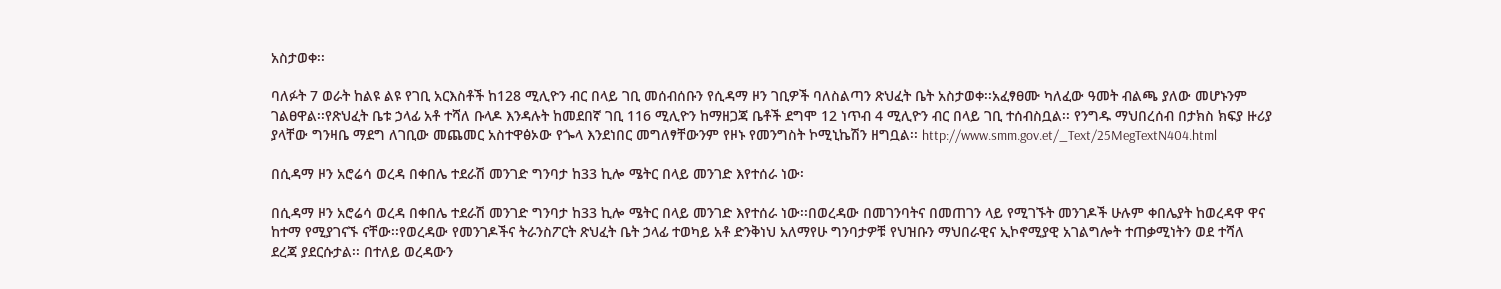አስታወቀ፡፡

ባለፉት 7 ወራት ከልዩ ልዩ የገቢ አርእስቶች ከ128 ሚሊዮን ብር በላይ ገቢ መሰብሰቡን የሲዳማ ዞን ገቢዎች ባለስልጣን ጽህፈት ቤት አስታወቀ፡፡አፈፃፀሙ ካለፈው ዓመት ብልጫ ያለው መሆኑንም ገልፀዋል፡፡የጽህፈት ቤቱ ኃላፊ አቶ ተሻለ ቡላዶ እንዳሉት ከመደበኛ ገቢ 116 ሚሊዮን ከማዘጋጃ ቤቶች ደግሞ 12 ነጥብ 4 ሚሊዮን ብር በላይ ገቢ ተሰብስቧል፡፡ የንግዱ ማህበረሰብ በታክስ ክፍያ ዙሪያ ያላቸው ግንዛቤ ማደግ ለገቢው መጨመር አስተዋፅኦው የጐላ እንደነበር መግለፃቸውንም የዞኑ የመንግስት ኮሚኒኬሽን ዘግቧል፡፡ http://www.smm.gov.et/_Text/25MegTextN404.html

በሲዳማ ዞን አሮሬሳ ወረዳ በቀበሌ ተደራሽ መንገድ ግንባታ ከ33 ኪሎ ሜትር በላይ መንገድ እየተሰራ ነው፡

በሲዳማ ዞን አሮሬሳ ወረዳ በቀበሌ ተደራሽ መንገድ ግንባታ ከ33 ኪሎ ሜትር በላይ መንገድ እየተሰራ ነው፡፡በወረዳው በመገንባትና በመጠገን ላይ የሚገኙት መንገዶች ሁሉም ቀበሌያት ከወረዳዋ ዋና ከተማ የሚያገናኙ ናቸው፡፡የወረዳው የመንገዶችና ትራንስፖርት ጽህፈት ቤት ኃላፊ ተወካይ አቶ ድንቅነህ አለማየሁ ግንባታዎቹ የህዝቡን ማህበራዊና ኢኮኖሚያዊ አገልግሎት ተጠቃሚነትን ወደ ተሻለ ደረጃ ያደርሱታል፡፡ በተለይ ወረዳውን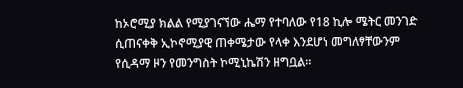ከኦሮሚያ ክልል የሚያገናኘው ሔማ የተባለው የ18 ኪሎ ሜትር መንገድ ሲጠናቀቅ ኢኮኖሚያዊ ጠቀሜታው የላቀ እንደሆነ መግለፃቸውንም የሲዳማ ዞን የመንግስት ኮሚኒኬሽን ዘግቧል፡፡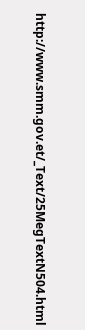http://www.smm.gov.et/_Text/25MegTextN504.html